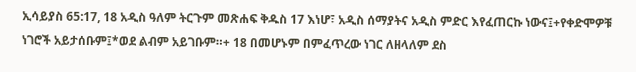ኢሳይያስ 65:17, 18 አዲስ ዓለም ትርጉም መጽሐፍ ቅዱስ 17 እነሆ፣ አዲስ ሰማያትና አዲስ ምድር እየፈጠርኩ ነውና፤+የቀድሞዎቹ ነገሮች አይታሰቡም፤*ወደ ልብም አይገቡም።+ 18 በመሆኑም በምፈጥረው ነገር ለዘላለም ደስ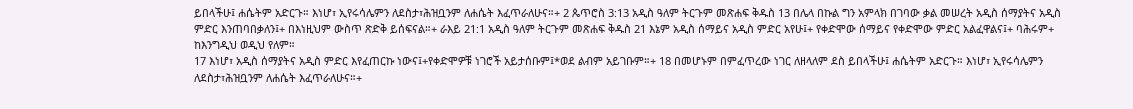ይበላችሁ፤ ሐሴትም አድርጉ። እነሆ፣ ኢየሩሳሌምን ለደስታ፣ሕዝቧንም ለሐሴት እፈጥራለሁና።+ 2 ጴጥሮስ 3:13 አዲስ ዓለም ትርጉም መጽሐፍ ቅዱስ 13 በሌላ በኩል ግን አምላክ በገባው ቃል መሠረት አዲስ ሰማያትና አዲስ ምድር እንጠባበቃለን፤+ በእነዚህም ውስጥ ጽድቅ ይሰፍናል።+ ራእይ 21:1 አዲስ ዓለም ትርጉም መጽሐፍ ቅዱስ 21 እኔም አዲስ ሰማይና አዲስ ምድር አየሁ፤+ የቀድሞው ሰማይና የቀድሞው ምድር አልፈዋልና፤+ ባሕሩም+ ከእንግዲህ ወዲህ የለም።
17 እነሆ፣ አዲስ ሰማያትና አዲስ ምድር እየፈጠርኩ ነውና፤+የቀድሞዎቹ ነገሮች አይታሰቡም፤*ወደ ልብም አይገቡም።+ 18 በመሆኑም በምፈጥረው ነገር ለዘላለም ደስ ይበላችሁ፤ ሐሴትም አድርጉ። እነሆ፣ ኢየሩሳሌምን ለደስታ፣ሕዝቧንም ለሐሴት እፈጥራለሁና።+